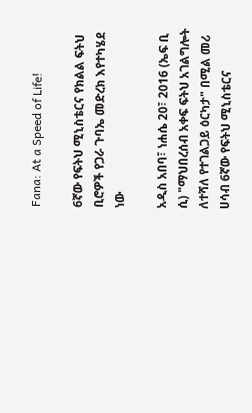Fana: At a Speed of Life!

6ኛው የፍትህ ሚኒስቴርና የክልል ፍትህ ቢሮዎች የጋራ ጉባኤ መድረክ እየተካሄደ ነው

አዲስ አበባ፣ ነሐሴ 20፣ 2016 (ኤፍ ቢ ሲ) "ማህበረሰብ አቀፍ ፍትህ አገልግሎት ለተሻለ የተገልጋይ ዕርካታ" በሚል መሪ ሀሳብ 6ኛው የፍትህ ሚኒስቴርና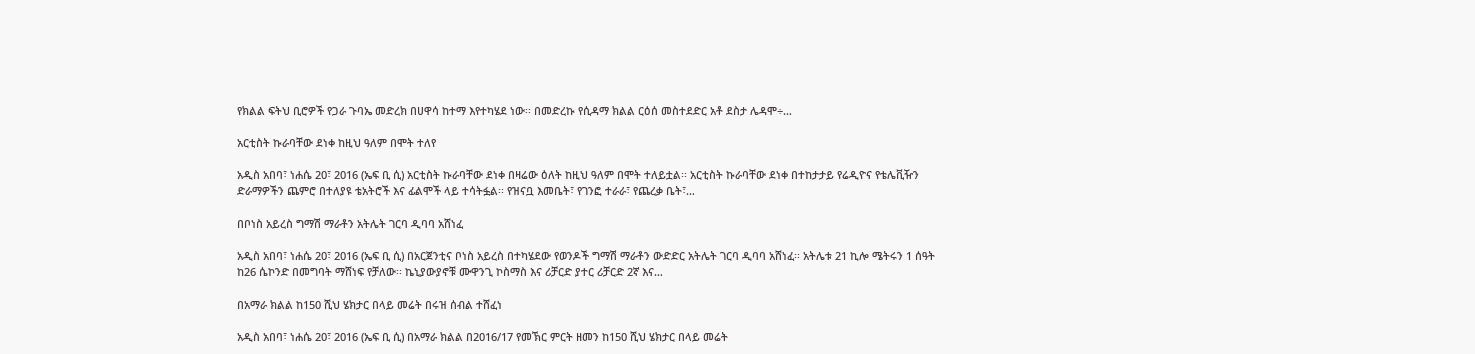የክልል ፍትህ ቢሮዎች የጋራ ጉባኤ መድረክ በሀዋሳ ከተማ እየተካሄደ ነው፡፡ በመድረኩ የሲዳማ ክልል ርዕሰ መስተደድር አቶ ደስታ ሌዳሞ÷…

አርቲስት ኩራባቸው ደነቀ ከዚህ ዓለም በሞት ተለየ

አዲስ አበባ፣ ነሐሴ 20፣ 2016 (ኤፍ ቢ ሲ) አርቲስት ኩራባቸው ደነቀ በዛሬው ዕለት ከዚህ ዓለም በሞት ተለይቷል፡፡ አርቲስት ኩራባቸው ደነቀ በተከታታይ የሬዲዮና የቴሌቪዥን ድራማዎችን ጨምሮ በተለያዩ ቴአትሮች እና ፊልሞች ላይ ተሳትፏል፡፡ የዝናቧ እመቤት፣ የገንፎ ተራራ፣ የጨረቃ ቤት፣…

በቦነስ አይረስ ግማሽ ማራቶን አትሌት ገርባ ዲባባ አሸነፈ

አዲስ አበባ፣ ነሐሴ 20፣ 2016 (ኤፍ ቢ ሲ) በአርጀንቲና ቦነስ አይረስ በተካሄደው የወንዶች ግማሽ ማራቶን ውድድር አትሌት ገርባ ዲባባ አሸነፈ፡፡ አትሌቱ 21 ኪሎ ሜትሩን 1 ሰዓት ከ26 ሴኮንድ በመግባት ማሸነፍ የቻለው፡፡ ኬኒያውያኖቹ ሙዋንጊ ኮስማስ እና ሪቻርድ ያተር ሪቻርድ 2ኛ እና…

በአማራ ክልል ከ150 ሺህ ሄክታር በላይ መሬት በሩዝ ሰብል ተሸፈነ

አዲስ አበባ፣ ነሐሴ 20፣ 2016 (ኤፍ ቢ ሲ) በአማራ ክልል በ2016/17 የመኽር ምርት ዘመን ከ150 ሺህ ሄክታር በላይ መሬት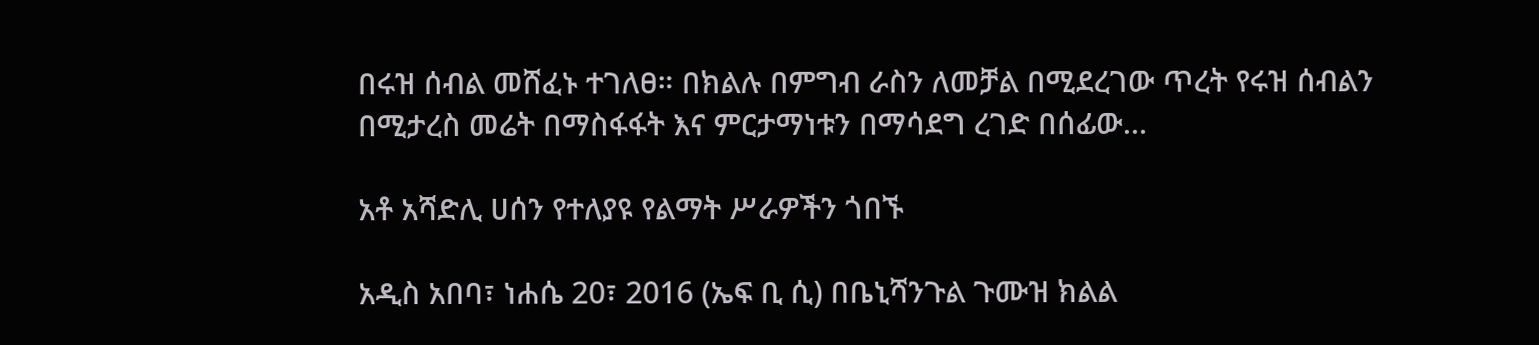በሩዝ ሰብል መሸፈኑ ተገለፀ። በክልሉ በምግብ ራስን ለመቻል በሚደረገው ጥረት የሩዝ ሰብልን በሚታረስ መሬት በማስፋፋት እና ምርታማነቱን በማሳደግ ረገድ በሰፊው…

አቶ አሻድሊ ሀሰን የተለያዩ የልማት ሥራዎችን ጎበኙ

አዲስ አበባ፣ ነሐሴ 20፣ 2016 (ኤፍ ቢ ሲ) በቤኒሻንጉል ጉሙዝ ክልል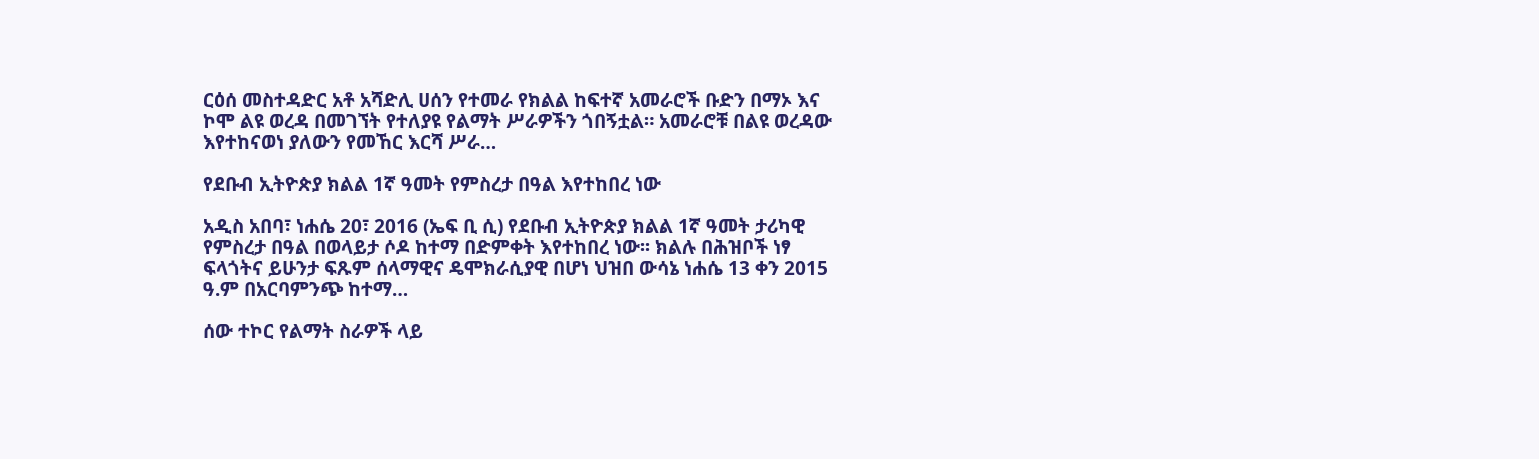ርዕሰ መስተዳድር አቶ አሻድሊ ሀሰን የተመራ የክልል ከፍተኛ አመራሮች ቡድን በማኦ እና ኮሞ ልዩ ወረዳ በመገኘት የተለያዩ የልማት ሥራዎችን ጎበኝቷል። አመራሮቹ በልዩ ወረዳው እየተከናወነ ያለውን የመኸር እርሻ ሥራ…

የደቡብ ኢትዮጵያ ክልል 1ኛ ዓመት የምስረታ በዓል እየተከበረ ነው

አዲስ አበባ፣ ነሐሴ 20፣ 2016 (ኤፍ ቢ ሲ) የደቡብ ኢትዮጵያ ክልል 1ኛ ዓመት ታሪካዊ የምስረታ በዓል በወላይታ ሶዶ ከተማ በድምቀት እየተከበረ ነው፡፡ ክልሉ በሕዝቦች ነፃ ፍላጎትና ይሁንታ ፍጹም ሰላማዊና ዴሞክራሲያዊ በሆነ ህዝበ ውሳኔ ነሐሴ 13 ቀን 2015 ዓ.ም በአርባምንጭ ከተማ…

ሰው ተኮር የልማት ስራዎች ላይ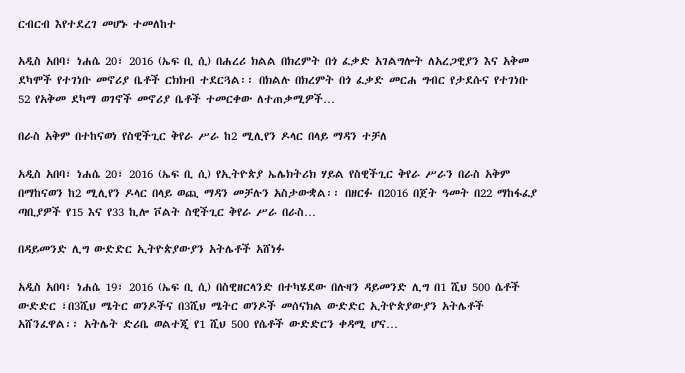ርብርብ እየተደረገ መሆኑ ተመለከተ

አዲስ አበባ፣ ነሐሴ 20፣ 2016 (ኤፍ ቢ ሲ) በሐረሪ ክልል በክረምት በጎ ፈቃድ አገልግሎት ለአረጋዊያን እና አቅመ ደካሞች የተገነቡ መኖሪያ ቤቶች ርክክብ ተደርጓል፡፡ በክልሉ በክረምት በጎ ፈቃድ መርሐ ግብር የታደሱና የተገነቡ 52 የአቅመ ደካማ ወገኖች መኖሪያ ቤቶች ተመርቀው ለተጠቃሚዎች…

በራስ አቅም በተከናወነ የስዊችጊር ቅየራ ሥራ ከ2 ሚሊየን ዶላር በላይ ማዳን ተቻለ

አዲስ አበባ፣ ነሐሴ 20፣ 2016 (ኤፍ ቢ ሲ) የኢትዮጵያ ኤሌክትሪክ ሃይል የስዊችጊር ቅየራ ሥራን በራስ አቅም በማከናወን ከ2 ሚሊየን ዶላር በላይ ወጪ ማዳን መቻሉን አስታውቋል፡፡ በዘርፉ በ2016 በጀት ዓመት በ22 ማከፋፈያ ጣቢያዎች የ15 እና የ33 ኪሎ ቮልት ስዊችጊር ቅየራ ሥራ በራስ…

በዳይመንድ ሊግ ውድድር ኢትዮጵያውያን አትሌቶች አሸነፉ

አዲስ አበባ፣ ነሐሴ 19፣ 2016 (ኤፍ ቢ ሲ) በስዊዘርላንድ በተካሄደው በሉዛን ዳይመንድ ሊግ በ1 ሺህ 500 ሴቶች ውድድር ፣በ3ሺህ ሜትር ወንዶችና በ3ሺህ ሜትር ወንዶች መሰናክል ውድድር ኢትዮጵያውያን አትሌቶች አሸንፈዋል፡፡ አትሌት ድሪቤ ወልተጂ የ1 ሺህ 500 የሴቶች ውድድርን ቀዳሚ ሆና…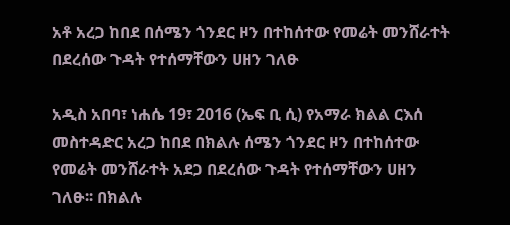አቶ አረጋ ከበደ በሰሜን ጎንደር ዞን በተከሰተው የመሬት መንሸራተት በደረሰው ጉዳት የተሰማቸውን ሀዘን ገለፁ

አዲስ አበባ፣ ነሐሴ 19፣ 2016 (ኤፍ ቢ ሲ) የአማራ ክልል ርእሰ መስተዳድር አረጋ ከበደ በክልሉ ሰሜን ጎንደር ዞን በተከሰተው የመሬት መንሸራተት አደጋ በደረሰው ጉዳት የተሰማቸውን ሀዘን ገለፁ፡፡ በክልሉ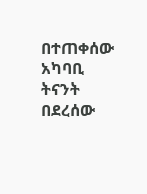በተጠቀሰው አካባቢ ትናንት በደረሰው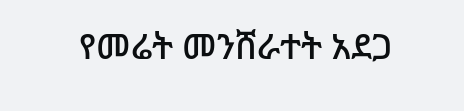የመሬት መንሸራተት አደጋ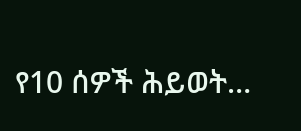የ10 ሰዎች ሕይወት…